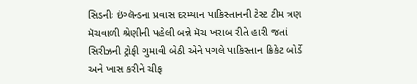સિડનીઃ ઇંગ્લૅન્ડના પ્રવાસ દરમ્યાન પાકિસ્તાનની ટેસ્ટ ટીમ ત્રણ મૅચવાળી શ્રેણીની પહેલી બન્ને મૅચ ખરાબ રીતે હારી જતાં સિરીઝની ટ્રોફી ગુમાવી બેઠી એને પગલે પાકિસ્તાન ક્રિકેટ બોર્ડે અને ખાસ કરીને ચીફ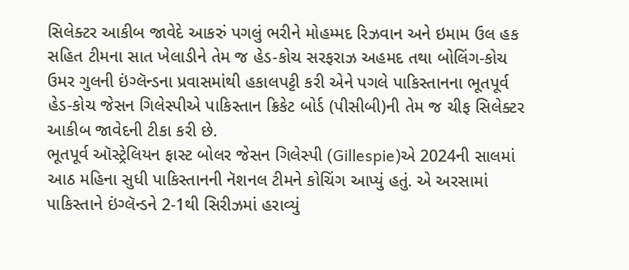સિલેક્ટર આકીબ જાવેદે આકરું પગલું ભરીને મોહમ્મદ રિઝવાન અને ઇમામ ઉલ હક સહિત ટીમના સાત ખેલાડીને તેમ જ હેડ-કોચ સરફરાઝ અહમદ તથા બોલિંગ-કોચ ઉમર ગુલની ઇંગ્લૅન્ડના પ્રવાસમાંથી હકાલપટ્ટી કરી એને પગલે પાકિસ્તાનના ભૂતપૂર્વ હેડ-કોચ જેસન ગિલેસ્પીએ પાકિસ્તાન ક્રિકેટ બોર્ડ (પીસીબી)ની તેમ જ ચીફ સિલેક્ટર આકીબ જાવેદની ટીકા કરી છે.
ભૂતપૂર્વ ઑસ્ટ્રેલિયન ફાસ્ટ બોલર જેસન ગિલેસ્પી (Gillespie)એ 2024ની સાલમાં આઠ મહિના સુધી પાકિસ્તાનની નૅશનલ ટીમને કોચિંગ આપ્યું હતું. એ અરસામાં પાકિસ્તાને ઇંગ્લૅન્ડને 2-1થી સિરીઝમાં હરાવ્યું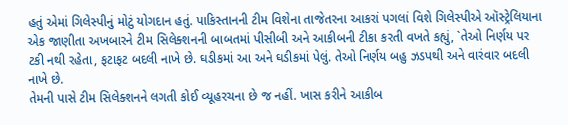હતું એમાં ગિલેસ્પીનું મોટું યોગદાન હતું. પાકિસ્તાનની ટીમ વિશેના તાજેતરના આકરાં પગલાં વિશે ગિલેસ્પીએ ઑસ્ટ્રેલિયાના એક જાણીતા અખબારને ટીમ સિલેક્શનની બાબતમાં પીસીબી અને આકીબની ટીકા કરતી વખતે કહ્યું, `તેઓ નિર્ણય પર ટકી નથી રહેતા, ફટાફટ બદલી નાખે છે. ઘડીકમાં આ અને ઘડીકમાં પેલું. તેઓ નિર્ણય બહુ ઝડપથી અને વારંવાર બદલી નાખે છે.
તેમની પાસે ટીમ સિલેક્શનને લગતી કોઈ વ્યૂહરચના છે જ નહીં. ખાસ કરીને આકીબ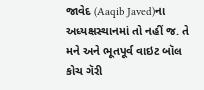જાવેદ (Aaqib Javed)ના અધ્યક્ષસ્થાનમાં તો નહીં જ. તે મને અને ભૂતપૂર્વ વાઇટ બૉલ કોચ ગૅરી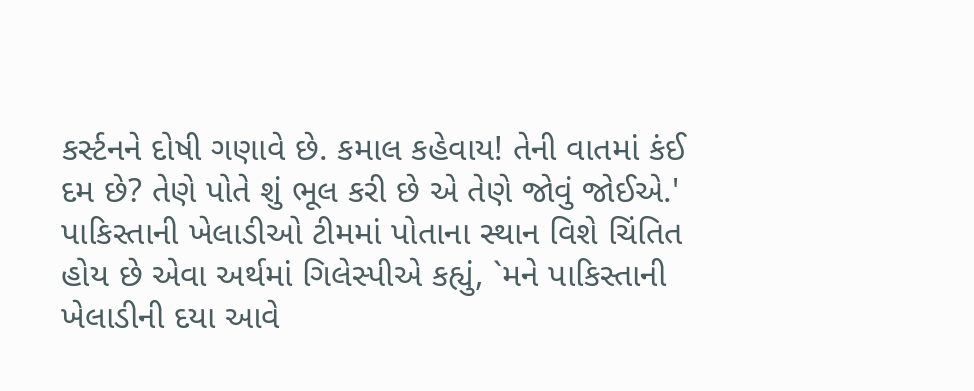કર્સ્ટનને દોષી ગણાવે છે. કમાલ કહેવાય! તેની વાતમાં કંઈ દમ છે? તેણે પોતે શું ભૂલ કરી છે એ તેણે જોવું જોઈએ.'
પાકિસ્તાની ખેલાડીઓ ટીમમાં પોતાના સ્થાન વિશે ચિંતિત હોય છે એવા અર્થમાં ગિલેસ્પીએ કહ્યું, `મને પાકિસ્તાની ખેલાડીની દયા આવે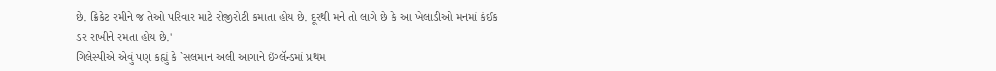છે. ક્રિકેટ રમીને જ તેઓ પરિવાર માટે રોજીરોટી કમાતા હોય છે. દૂરથી મને તો લાગે છે કે આ ખેલાડીઓ મનમાં કંઈક ડર રાખીને રમતા હોય છે.'
ગિલેસ્પીએ એવું પણ કહ્યું કે `સલમાન અલી આગાને ઇંગ્લૅન્ડમાં પ્રથમ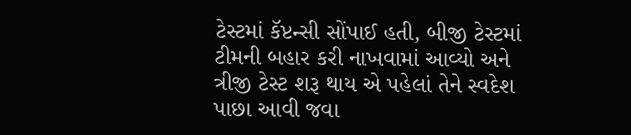ટેસ્ટમાં કૅપ્ટન્સી સોંપાઈ હતી, બીજી ટેસ્ટમાં ટીમની બહાર કરી નાખવામાં આવ્યો અને ત્રીજી ટેસ્ટ શરૂ થાય એ પહેલાં તેને સ્વદેશ પાછા આવી જવા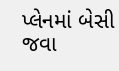પ્લેનમાં બેસી જવા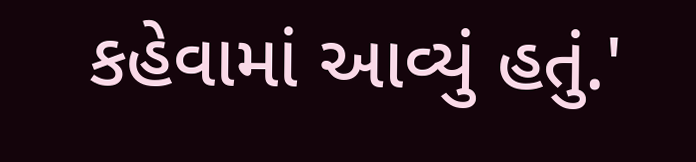કહેવામાં આવ્યું હતું.'